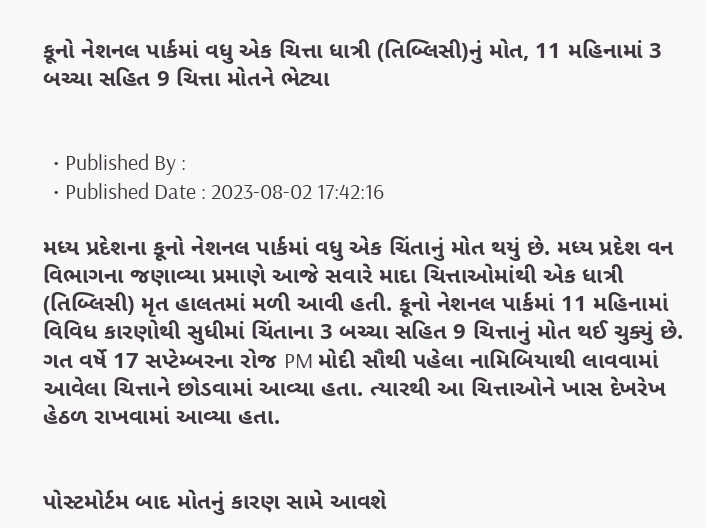કૂનો નેશનલ પાર્કમાં વધુ એક ચિત્તા ધાત્રી (તિબ્લિસી)નું મોત, 11 મહિનામાં 3 બચ્ચા સહિત 9 ચિત્તા મોતને ભેટ્યા


  • Published By :
  • Published Date : 2023-08-02 17:42:16

મધ્ય પ્રદેશના કૂનો નેશનલ પાર્કમાં વધુ એક ચિંતાનું મોત થયું છે. મધ્ય પ્રદેશ વન વિભાગના જણાવ્યા પ્રમાણે આજે સવારે માદા ચિત્તાઓમાંથી એક ધાત્રી (તિબ્લિસી) મૃત હાલતમાં મળી આવી હતી. કૂનો નેશનલ પાર્કમાં 11 મહિનામાં વિવિધ કારણોથી સુધીમાં ચિંતાના 3 બચ્ચા સહિત 9 ચિત્તાનું મોત થઈ ચુક્યું છે. ગત વર્ષે 17 સપ્ટેમ્બરના રોજ PM મોદી સૌથી પહેલા નામિબિયાથી લાવવામાં આવેલા ચિત્તાને છોડવામાં આવ્યા હતા. ત્યારથી આ ચિત્તાઓને ખાસ દેખરેખ હેઠળ રાખવામાં આવ્યા હતા.


પોસ્ટમોર્ટમ બાદ મોતનું કારણ સામે આવશે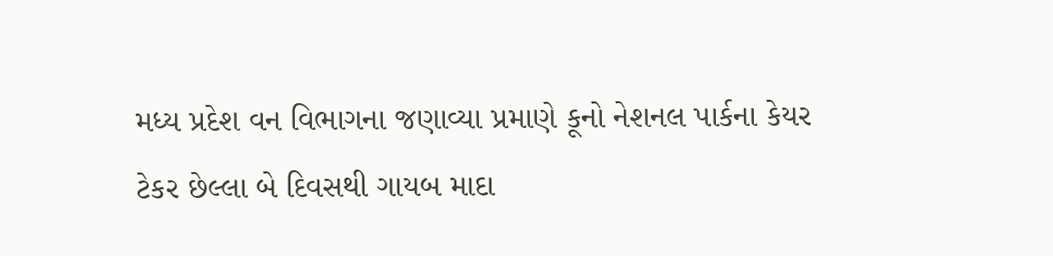મધ્ય પ્રદેશ વન વિભાગના જણાવ્યા પ્રમાણે કૂનો નેશનલ પાર્કના કેયર ટેકર છેલ્લા બે દિવસથી ગાયબ માદા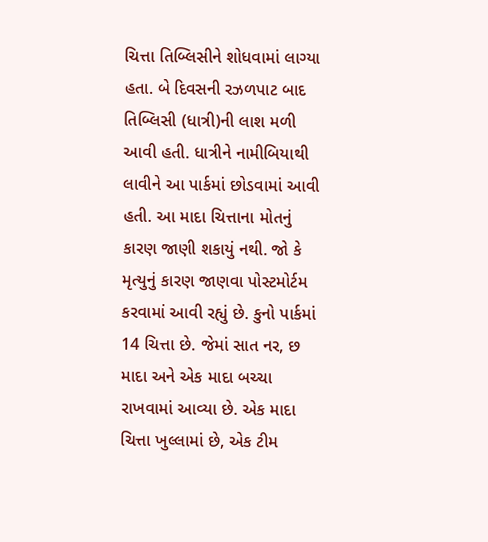ચિત્તા તિબ્લિસીને શોધવામાં લાગ્યા હતા. બે દિવસની રઝળપાટ બાદ તિબ્લિસી (ધાત્રી)ની લાશ મળી આવી હતી. ધાત્રીને નામીબિયાથી લાવીને આ પાર્કમાં છોડવામાં આવી હતી. આ માદા ચિત્તાના મોતનું કારણ જાણી શકાયું નથી. જો કે મૃત્યુનું કારણ જાણવા પોસ્ટમોર્ટમ કરવામાં આવી રહ્યું છે. કુનો પાર્કમાં 14 ચિત્તા છે. જેમાં સાત નર, છ માદા અને એક માદા બચ્ચા રાખવામાં આવ્યા છે. એક માદા ચિત્તા ખુલ્લામાં છે, એક ટીમ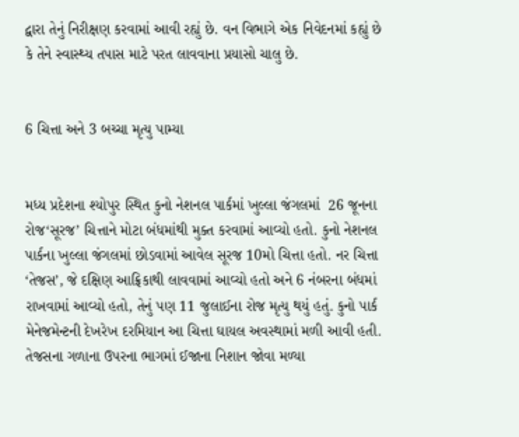દ્વારા તેનું નિરીક્ષણ કરવામાં આવી રહ્યું છે. વન વિભાગે એક નિવેદનમાં કહ્યું છે કે તેને સ્વાસ્થ્ય તપાસ માટે પરત લાવવાના પ્રયાસો ચાલુ છે.


6 ચિત્તા અને 3 બચ્ચા મૃત્યુ પામ્યા


મધ્ય પ્રદેશના શ્યોપુર સ્થિત કુનો નેશનલ પાર્કમાં ખુલ્લા જંગલમાં  26 જૂનના રોજ‘સૂરજ’ ચિત્તાને મોટા બંધમાંથી મુક્ત કરવામાં આવ્યો હતો. કુનો નેશનલ પાર્કના ખુલ્લા જંગલમાં છોડવામાં આવેલ સૂરજ 10મો ચિત્તા હતો. નર ચિત્તા ‘તેજસ’, જે દક્ષિણ આફ્રિકાથી લાવવામાં આવ્યો હતો અને 6 નંબરના બંધમાં રાખવામાં આવ્યો હતો, તેનું પણ 11 જુલાઈના રોજ મૃત્યુ થયું હતું. કુનો પાર્ક મેનેજમેન્ટની દેખરેખ દરમિયાન આ ચિત્તા ઘાયલ અવસ્થામાં મળી આવી હતી. તેજસના ગળાના ઉપરના ભાગમાં ઈજાના નિશાન જોવા મળ્યા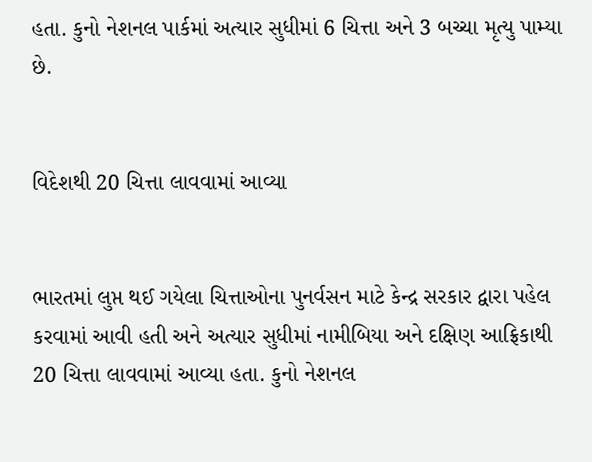હતા. કુનો નેશનલ પાર્કમાં અત્યાર સુધીમાં 6 ચિત્તા અને 3 બચ્ચા મૃત્યુ પામ્યા છે.


વિદેશથી 20 ચિત્તા લાવવામાં આવ્યા


ભારતમાં લુપ્ત થઈ ગયેલા ચિત્તાઓના પુનર્વસન માટે કેન્દ્ર સરકાર દ્વારા પહેલ કરવામાં આવી હતી અને અત્યાર સુધીમાં નામીબિયા અને દક્ષિણ આફ્રિકાથી 20 ચિત્તા લાવવામાં આવ્યા હતા. કુનો નેશનલ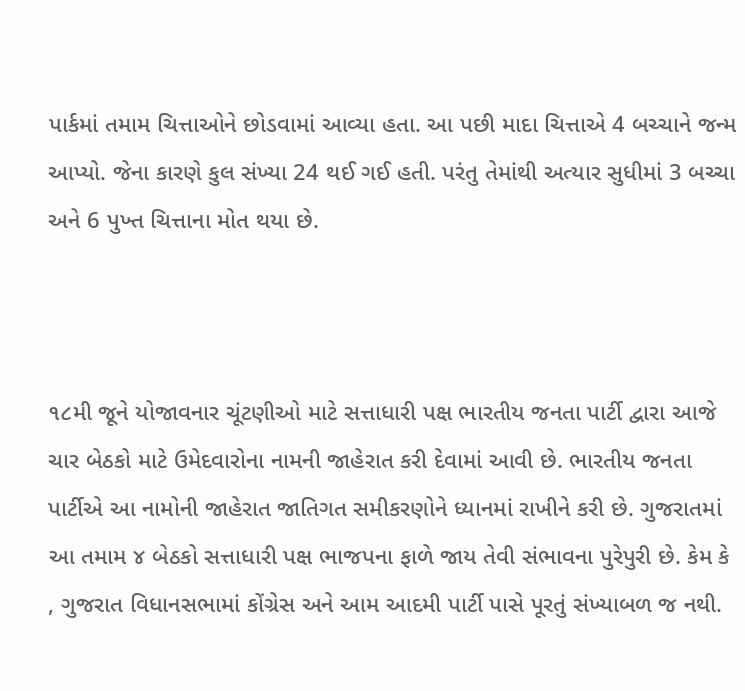પાર્કમાં તમામ ચિત્તાઓને છોડવામાં આવ્યા હતા. આ પછી માદા ચિત્તાએ 4 બચ્ચાને જન્મ આપ્યો. જેના કારણે કુલ સંખ્યા 24 થઈ ગઈ હતી. પરંતુ તેમાંથી અત્યાર સુધીમાં 3 બચ્ચા અને 6 પુખ્ત ચિત્તાના મોત થયા છે.



૧૮મી જૂને યોજાવનાર ચૂંટણીઓ માટે સત્તાધારી પક્ષ ભારતીય જનતા પાર્ટી દ્વારા આજે ચાર બેઠકો માટે ઉમેદવારોના નામની જાહેરાત કરી દેવામાં આવી છે. ભારતીય જનતા પાર્ટીએ આ નામોની જાહેરાત જાતિગત સમીકરણોને ધ્યાનમાં રાખીને કરી છે. ગુજરાતમાં આ તમામ ૪ બેઠકો સત્તાધારી પક્ષ ભાજપના ફાળે જાય તેવી સંભાવના પુરેપુરી છે. કેમ કે , ગુજરાત વિધાનસભામાં કોંગ્રેસ અને આમ આદમી પાર્ટી પાસે પૂરતું સંખ્યાબળ જ નથી.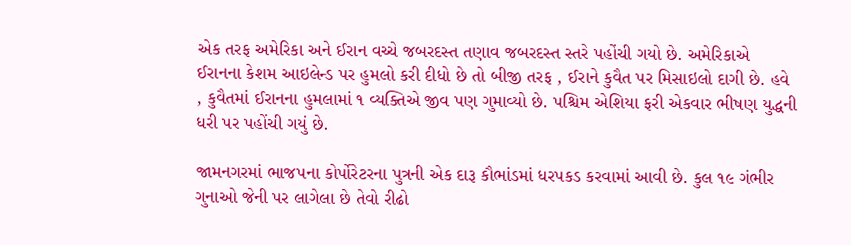એક તરફ અમેરિકા અને ઈરાન વચ્ચે જબરદસ્ત તણાવ જબરદસ્ત સ્તરે પહોંચી ગયો છે. અમેરિકાએ ઈરાનના કેશમ આઇલેન્ડ પર હુમલો કરી દીધો છે તો બીજી તરફ , ઈરાને કુવૈત પર મિસાઇલો દાગી છે. હવે , કુવૈતમાં ઈરાનના હુમલામાં ૧ વ્યક્તિએ જીવ પણ ગુમાવ્યો છે. પશ્ચિમ એશિયા ફરી એકવાર ભીષણ યુદ્ધની ધરી પર પહોંચી ગયું છે.

જામનગરમાં ભાજપના કોર્પોરેટરના પુત્રની એક દારૂ કૌભાંડમાં ધરપકડ કરવામાં આવી છે. કુલ ૧૯ ગંભીર ગુનાઓ જેની પર લાગેલા છે તેવો રીઢો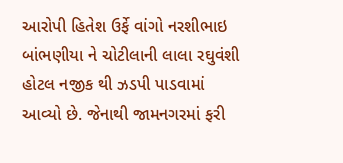આરોપી હિતેશ ઉર્ફે વાંગો નરશીભાઇ બાંભણીયા ને ચોટીલાની લાલા રઘુવંશી હોટલ નજીક થી ઝડપી પાડવામાં આવ્યો છે. જેનાથી જામનગરમાં ફરી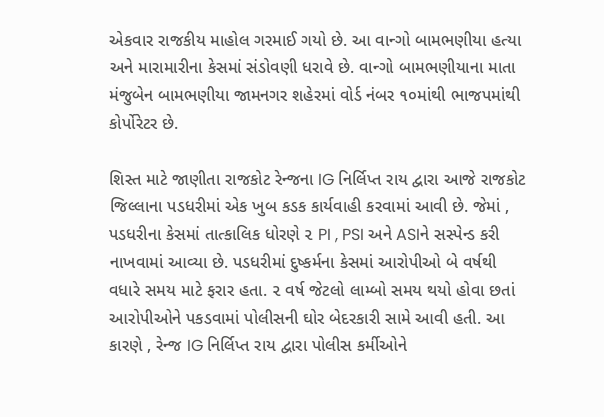એકવાર રાજકીય માહોલ ગરમાઈ ગયો છે. આ વાન્ગો બામભણીયા હત્યા અને મારામારીના કેસમાં સંડોવણી ધરાવે છે. વાન્ગો બામભણીયાના માતા મંજુબેન બામભણીયા જામનગર શહેરમાં વોર્ડ નંબર ૧૦માંથી ભાજપમાંથી કોર્પોરેટર છે.

શિસ્ત માટે જાણીતા રાજકોટ રેન્જના IG નિર્લિપ્ત રાય દ્વારા આજે રાજકોટ જિલ્લાના પડધરીમાં એક ખુબ કડક કાર્યવાહી કરવામાં આવી છે. જેમાં , પડધરીના કેસમાં તાત્કાલિક ધોરણે ૨ PI , PSI અને ASIને સસ્પેન્ડ કરી નાખવામાં આવ્યા છે. પડધરીમાં દુષ્કર્મના કેસમાં આરોપીઓ બે વર્ષથી વધારે સમય માટે ફરાર હતા. ૨ વર્ષ જેટલો લામ્બો સમય થયો હોવા છતાં આરોપીઓને પકડવામાં પોલીસની ઘોર બેદરકારી સામે આવી હતી. આ કારણે , રેન્જ IG નિર્લિપ્ત રાય દ્વારા પોલીસ કર્મીઓને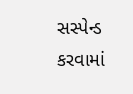સસ્પેન્ડ કરવામાં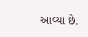આવ્યા છે.